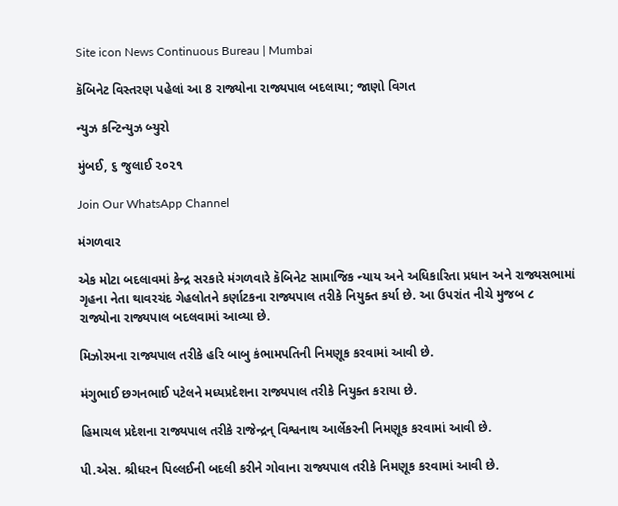Site icon News Continuous Bureau | Mumbai

કૅબિનેટ વિસ્તરણ પહેલાં આ 8 રાજ્યોના રાજ્યપાલ બદલાયા; જાણો વિગત

ન્યુઝ કન્ટિન્યુઝ બ્યુરો

મુંબઈ, ૬ જુલાઈ ૨૦૨૧

Join Our WhatsApp Channel

મંગળવાર

એક મોટા બદલાવમાં કેન્દ્ર સરકારે મંગળવારે કૅબિનેટ સામાજિક ન્યાય અને અધિકારિતા પ્રધાન અને રાજ્યસભામાં ગૃહના નેતા થાવરચંદ ગેહલોતને કર્ણાટકના રાજ્યપાલ તરીકે નિયુક્ત કર્યા છે. આ ઉપરાંત નીચે મુજબ ૮ રાજ્યોના રાજ્યપાલ બદલવામાં આવ્યા છે.

મિઝોરમના રાજ્યપાલ તરીકે હરિ બાબુ કંભામપતિની નિમણૂક કરવામાં આવી છે.

મંગુભાઈ છગનભાઈ પટેલને મધ્યપ્રદેશના રાજ્યપાલ તરીકે નિયુક્ત કરાયા છે.

હિમાચલ પ્રદેશના રાજ્યપાલ તરીકે રાજેન્દ્રન્ વિશ્વનાથ આર્લેકરની નિમણૂક કરવામાં આવી છે.

પી.એસ. શ્રીધરન પિલ્લઈની બદલી કરીને ગોવાના રાજ્યપાલ તરીકે નિમણૂક કરવામાં આવી છે.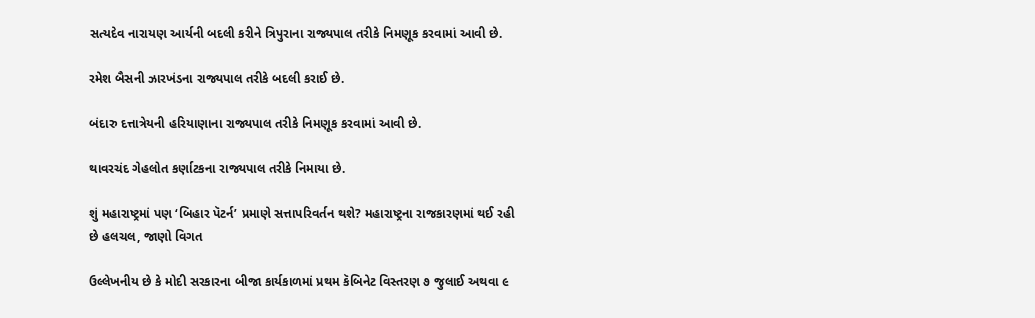સત્યદેવ નારાયણ આર્યની બદલી કરીને ત્રિપુરાના રાજ્યપાલ તરીકે નિમણૂક કરવામાં આવી છે.

રમેશ બૈસની ઝારખંડના રાજ્યપાલ તરીકે બદલી કરાઈ છે.

બંદારુ દત્તાત્રેયની હરિયાણાના રાજ્યપાલ તરીકે નિમણૂક કરવામાં આવી છે.

થાવરચંદ ગેહલોત કર્ણાટકના રાજ્યપાલ તરીકે નિમાયા છે.

શું મહારાષ્ટ્રમાં પણ ‘બિહાર પૅટર્ન’ પ્રમાણે સત્તાપરિવર્તન થશે? મહારાષ્ટ્રના રાજકારણમાં થઈ રહી છે હલચલ, જાણો વિગત

ઉલ્લેખનીય છે કે મોદી સરકારના બીજા કાર્યકાળમાં પ્રથમ કૅબિનેટ વિસ્તરણ ૭ જુલાઈ અથવા ૯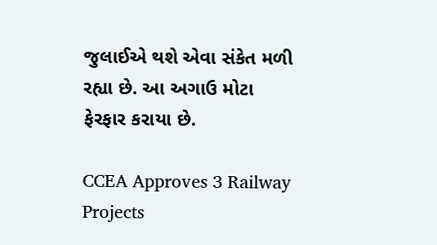જુલાઈએ થશે એવા સંકેત મળી રહ્યા છે. આ અગાઉ મોટા ફેરફાર કરાયા છે.

CCEA Approves 3 Railway Projects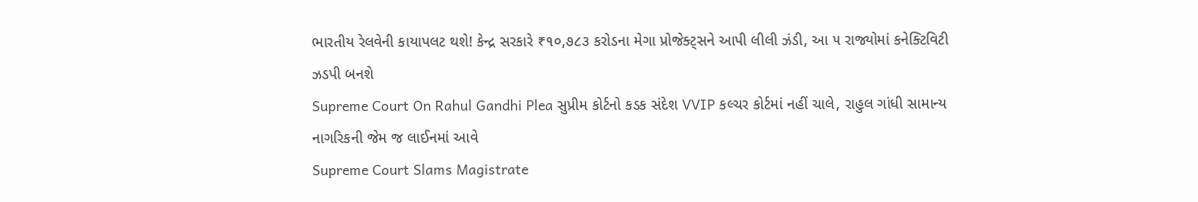ભારતીય રેલવેની કાયાપલટ થશે! કેન્દ્ર સરકારે ₹૧૦,૭૮૩ કરોડના મેગા પ્રોજેક્ટ્સને આપી લીલી ઝંડી, આ ૫ રાજ્યોમાં કનેક્ટિવિટી ઝડપી બનશે
Supreme Court On Rahul Gandhi Plea સુપ્રીમ કોર્ટનો કડક સંદેશ VVIP કલ્ચર કોર્ટમાં નહીં ચાલે, રાહુલ ગાંધી સામાન્ય નાગરિકની જેમ જ લાઈનમાં આવે
Supreme Court Slams Magistrate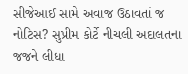સીજેઆઈ સામે અવાજ ઉઠાવતાં જ નોટિસ? સુપ્રીમ કોર્ટે નીચલી અદાલતના જજને લીધા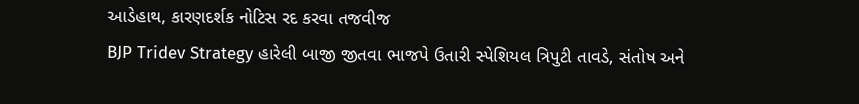આડેહાથ, કારણદર્શક નોટિસ રદ કરવા તજવીજ
BJP Tridev Strategy હારેલી બાજી જીતવા ભાજપે ઉતારી સ્પેશિયલ ત્રિપુટી તાવડે, સંતોષ અને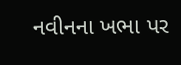નવીનના ખભા પર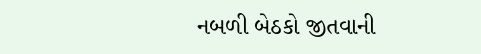નબળી બેઠકો જીતવાની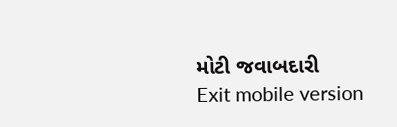મોટી જવાબદારી
Exit mobile version